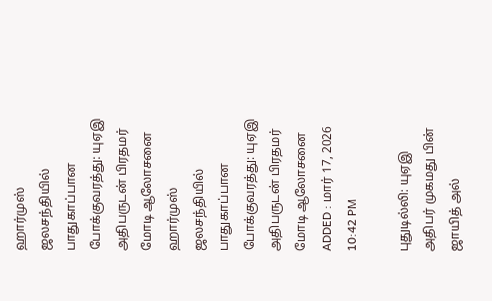ஹார்முஸ் ஜலசந்தியில் பாதுகாப்பான போக்குவரத்து: யுஏஇ அதிபருடன் பிரதமர் மோடி ஆலோசனை
ஹார்முஸ் ஜலசந்தியில் பாதுகாப்பான போக்குவரத்து: யுஏஇ அதிபருடன் பிரதமர் மோடி ஆலோசனை
ADDED : மார் 17, 2026 10:42 PM

புதுடில்லி: யுஏஇ அதிபர் முகமது பின் ஜாயித் அல்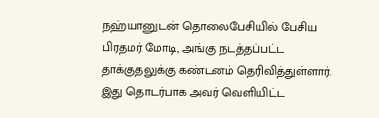நஹ்யானுடன் தொலைபேசியில் பேசிய பிரதமர் மோடி, அங்கு நடத்தப்பட்ட தாக்குதலுக்கு கண்டனம் தெரிவித்துள்ளார்.
இது தொடர்பாக அவர் வெளியிட்ட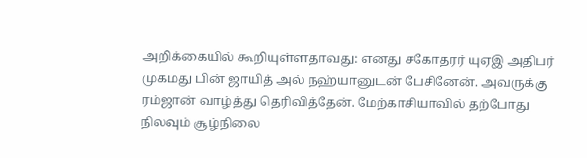அறிக்கையில் கூறியுள்ளதாவது: எனது சகோதரர் யுஏஇ அதிபர் முகமது பின் ஜாயித் அல் நஹ்யானுடன் பேசினேன். அவருக்கு ரம்ஜான் வாழ்த்து தெரிவித்தேன். மேற்காசியாவில் தற்போது நிலவும் சூழ்நிலை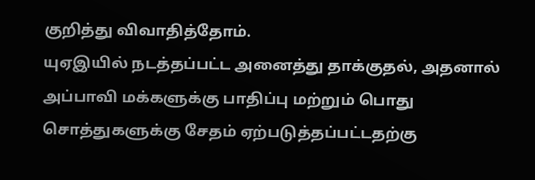குறித்து விவாதித்தோம்.
யுஏஇயில் நடத்தப்பட்ட அனைத்து தாக்குதல், அதனால் அப்பாவி மக்களுக்கு பாதிப்பு மற்றும் பொது சொத்துகளுக்கு சேதம் ஏற்படுத்தப்பட்டதற்கு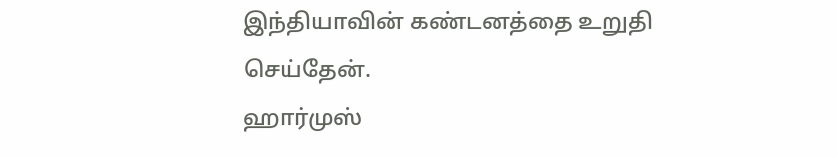இந்தியாவின் கண்டனத்தை உறுதி செய்தேன்.
ஹார்முஸ்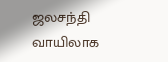ஜலசந்தி வாயிலாக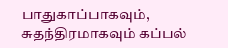பாதுகாப்பாகவும், சுதந்திரமாகவும் கப்பல்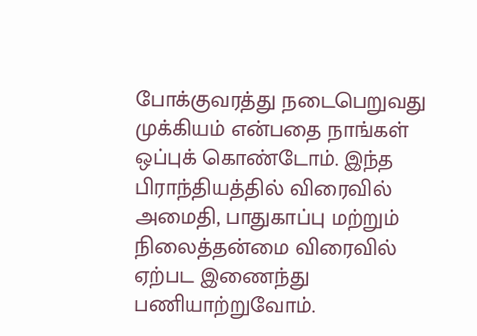போக்குவரத்து நடைபெறுவது முக்கியம் என்பதை நாங்கள் ஒப்புக் கொண்டோம். இந்த பிராந்தியத்தில் விரைவில் அமைதி, பாதுகாப்பு மற்றும் நிலைத்தன்மை விரைவில் ஏற்பட இணைந்து பணியாற்றுவோம்.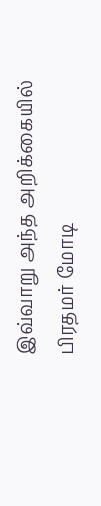இவ்வாறு அந்த அறிக்கையில் பிரதமர் மோடி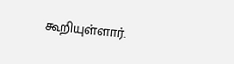கூறியுள்ளார்.